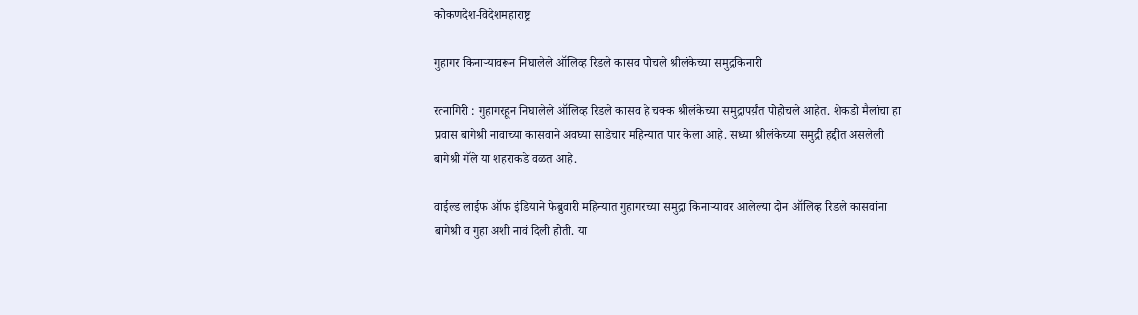कोकणदेश-विदेशमहाराष्ट्र

गुहागर किनाऱ्यावरून निघालेले ऑलिव्ह रिडले कासव पोचले श्रीलंकेच्या समुद्रकिनारी

रत्नागिरी : गुहागरहून निघालेले ऑलिव्ह रिडले कासव हे चक्क श्रीलंकेच्या समुद्रापर्य़ंत पोहोचले आहेत. शेकडो मैलांचा हा प्रवास बागेश्री नावाच्या कासवाने अवघ्या साडेचार महिन्यात पार केला आहे. सध्या श्रीलंकेच्या समुद्री हद्दीत असलेली बागेश्री गॅले या शहराकडे वळत आहे.

वाईल्ड लाईफ ऑफ इंडियाने फेब्रुवारी महिन्यात गुहागरच्या समुद्रा किनाऱ्यावर आलेल्या दोन ऑलिव्ह रिडले कासवांना बागेश्री व गुहा अशी नावं दिली होती. या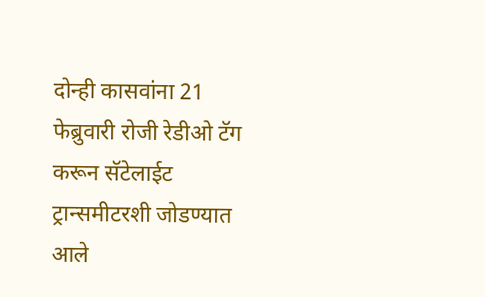दोन्ही कासवांना 21 फेब्रुवारी रोजी रेडीओ टॅग करून सॅटेलाईट ट्रान्समीटरशी जोडण्यात आले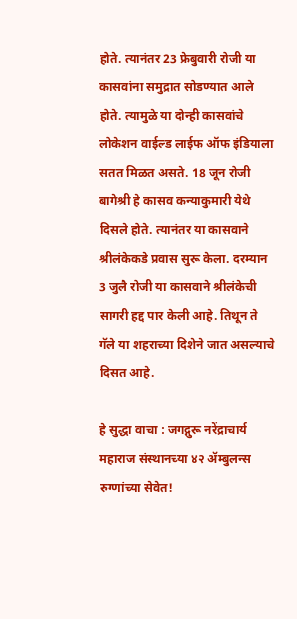होते. त्यानंतर 23 फ्रेबुवारी रोजी या कासवांना समुद्रात सोडण्यात आले होते. त्यामुळे या दोन्ही कासवांचे लोकेशन वाईल्ड लाईफ ऑफ इंडियाला सतत मिळत असते. 18 जून रोजी बागेश्री हे कासव कन्याकुमारी येथे दिसले होते. त्यानंतर या कासवाने श्रीलंकेकडे प्रवास सुरू केला. दरम्यान 3 जुलै रोजी या कासवाने श्रीलंकेची सागरी हद्द पार केली आहे. तिथून ते गॅले या शहराच्या दिशेने जात असल्याचे दिसत आहे.

हे सुद्धा वाचा : जगद्गुरू नरेंद्राचार्य महाराज संस्थानच्या ४२ ॲम्बुलन्स रुग्णांच्या सेवेत!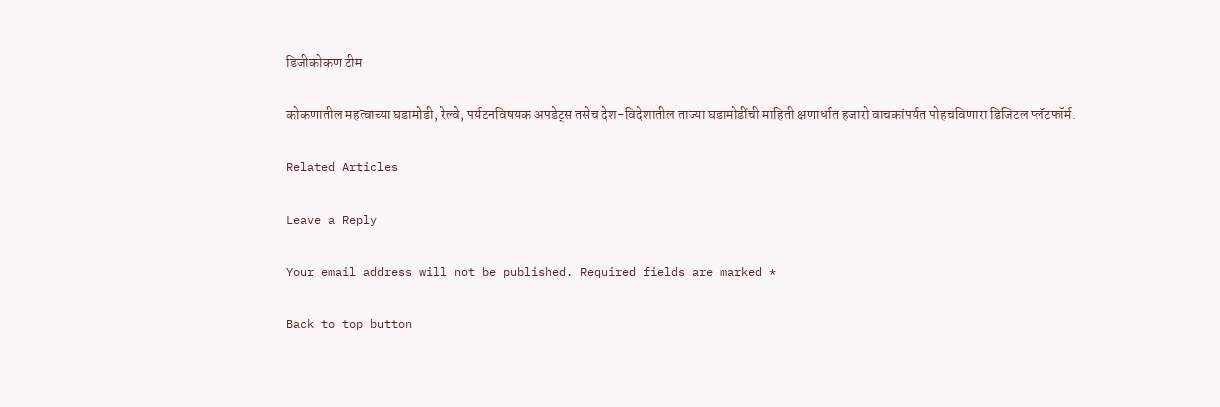डिजीकोकण टीम

कोकणातील महत्वाच्या घडामोडी, रेल्वे, पर्यटनविषयक अपडेट्स तसेच देश-विदेशातील ताज्या घडामोडींची माहिती क्षणार्धात हजारो वाचकांपर्यत पोहचविणारा डिजिटल प्लॅटफॉर्म.

Related Articles

Leave a Reply

Your email address will not be published. Required fields are marked *

Back to top button